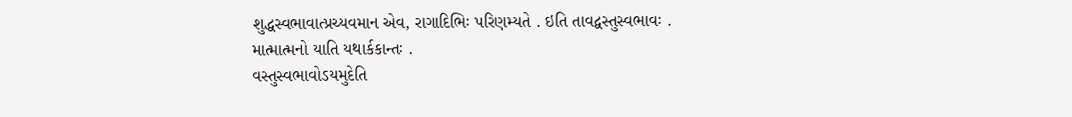શુદ્ધસ્વભાવાત્પ્રચ્યવમાન એવ, રાગાદિભિઃ પરિણમ્યતે . ઇતિ તાવદ્વસ્તુસ્વભાવઃ .
માત્માત્મનો યાતિ યથાર્કકાન્તઃ .
વસ્તુસ્વભાવોઽયમુદેતિ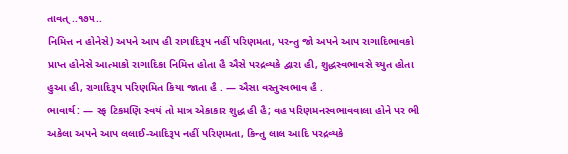તાવત્ ..૧૭૫..
નિમિત્ત ન હોનેસે) અપને આપ હી રાગાદિરૂપ નહીં પરિણમતા, પરન્તુ જો અપને આપ રાગાદિભાવકો
પ્રાપ્ત હોનેસે આત્માકો રાગાદિકા નિમિત્ત હોતા હૈ ઐસે પરદ્રવ્યકે દ્વારા હી, શુદ્ધસ્વભાવસે ચ્યુત હોતા
હુઆ હી, રાગાદિરૂપ પરિણમિત કિયા જાતા હૈ . — ઐસા વસ્તુસ્વભાવ હૈ .
ભાવાર્થ : — સ્ફ ટિકમણિ સ્વયં તો માત્ર એકાકાર શુદ્ધ હી હૈ; વહ પરિણમનસ્વભાવવાલા હોને પર ભી અકેલા અપને આપ લલાઈ-આદિરૂપ નહીં પરિણમતા, કિન્તુ લાલ આદિ પરદ્રવ્યકે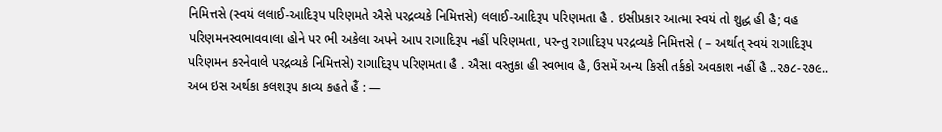નિમિત્તસે (સ્વયં લલાઈ-આદિરૂપ પરિણમતે ઐસે પરદ્રવ્યકે નિમિત્તસે) લલાઈ-આદિરૂપ પરિણમતા હૈ . ઇસીપ્રકાર આત્મા સ્વયં તો શુદ્ધ હી હૈ; વહ પરિણમનસ્વભાવવાલા હોને પર ભી અકેલા અપને આપ રાગાદિરૂપ નહીં પરિણમતા, પરન્તુ રાગાદિરૂપ પરદ્રવ્યકે નિમિત્તસે ( – અર્થાત્ સ્વયં રાગાદિરૂપ પરિણમન કરનેવાલે પરદ્રવ્યકે નિમિત્તસે) રાગાદિરૂપ પરિણમતા હૈ . ઐસા વસ્તુકા હી સ્વભાવ હૈ, ઉસમેં અન્ય કિસી તર્કકો અવકાશ નહીં હૈ ..૨૭૮-૨૭૯..
અબ ઇસ અર્થકા કલશરૂપ કાવ્ય કહતે હૈં : —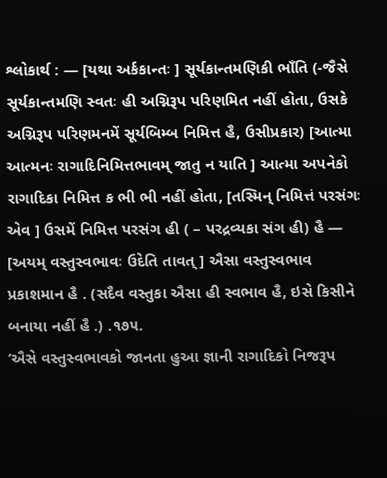શ્લોકાર્થ : — [યથા અર્કકાન્તઃ ] સૂર્યકાન્તમણિકી ભાઁતિ (-જૈસે સૂર્યકાન્તમણિ સ્વતઃ હી અગ્નિરૂપ પરિણમિત નહીં હોતા, ઉસકે અગ્નિરૂપ પરિણમનમેં સૂર્યબિમ્બ નિમિત્ત હૈ, ઉસીપ્રકાર) [આત્મા આત્મનઃ રાગાદિનિમિત્તભાવમ્ જાતુ ન યાતિ ] આત્મા અપનેકો રાગાદિકા નિમિત્ત ક ભી ભી નહીં હોતા, [તસ્મિન્ નિમિત્તં પરસંગઃ એવ ] ઉસમેં નિમિત્ત પરસંગ હી ( – પરદ્રવ્યકા સંગ હી) હૈ — [અયમ્ વસ્તુસ્વભાવઃ ઉદેતિ તાવત્ ] ઐસા વસ્તુસ્વભાવ પ્રકાશમાન હૈ . (સદૈવ વસ્તુકા ઐસા હી સ્વભાવ હૈ, ઇસે કિસીને બનાયા નહીં હૈ .) .૧૭૫.
‘ઐસે વસ્તુસ્વભાવકો જાનતા હુઆ જ્ઞાની રાગાદિકો નિજરૂપ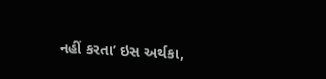નહીં કરતા’ ઇસ અર્થકા,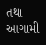તથા આગામી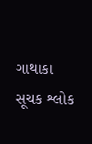ગાથાકા સૂચક શ્લોક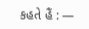કહતે હૈં : —